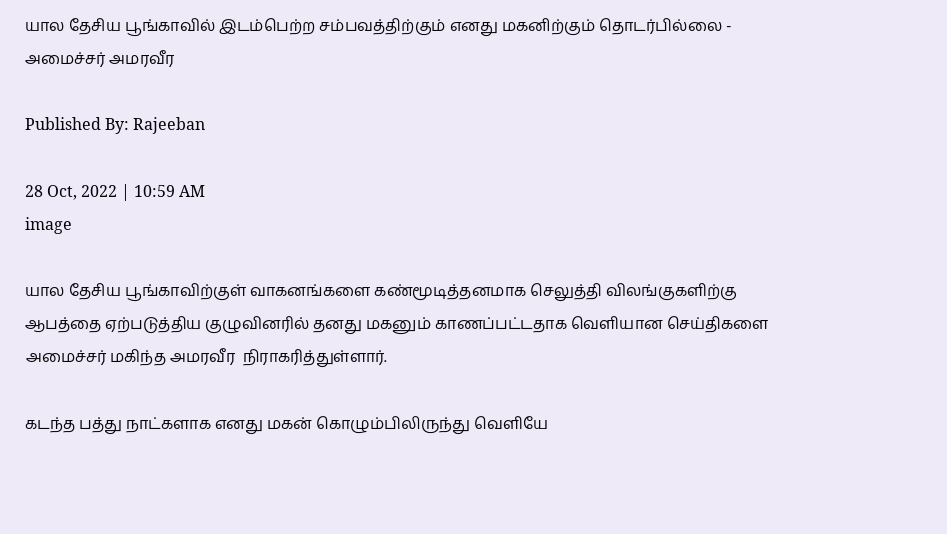யால தேசிய பூங்காவில் இடம்பெற்ற சம்பவத்திற்கும் எனது மகனிற்கும் தொடர்பில்லை - அமைச்சர் அமரவீர

Published By: Rajeeban

28 Oct, 2022 | 10:59 AM
image

யால தேசிய பூங்காவிற்குள் வாகனங்களை கண்மூடித்தனமாக செலுத்தி விலங்குகளிற்கு ஆபத்தை ஏற்படுத்திய குழுவினரில் தனது மகனும் காணப்பட்டதாக வெளியான செய்திகளை அமைச்சர் மகிந்த அமரவீர  நிராகரித்துள்ளார்.

கடந்த பத்து நாட்களாக எனது மகன் கொழும்பிலிருந்து வெளியே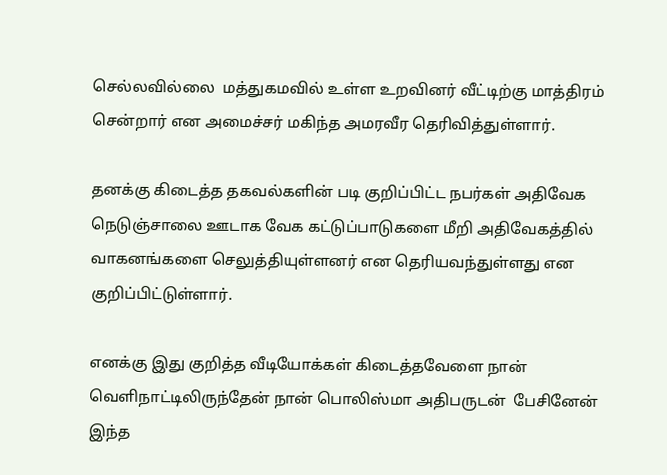செல்லவில்லை  மத்துகமவில் உள்ள உறவினர் வீட்டிற்கு மாத்திரம் சென்றார் என அமைச்சர் மகிந்த அமரவீர தெரிவித்துள்ளார்.

தனக்கு கிடைத்த தகவல்களின் படி குறிப்பிட்ட நபர்கள் அதிவேக நெடுஞ்சாலை ஊடாக வேக கட்டுப்பாடுகளை மீறி அதிவேகத்தில் வாகனங்களை செலுத்தியுள்ளனர் என தெரியவந்துள்ளது என குறிப்பிட்டுள்ளார்.

எனக்கு இது குறித்த வீடியோக்கள் கிடைத்தவேளை நான் வெளிநாட்டிலிருந்தேன் நான் பொலிஸ்மா அதிபருடன்  பேசினேன் இந்த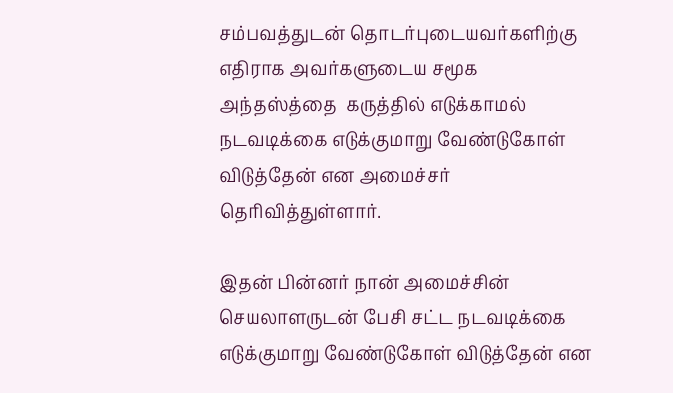சம்பவத்துடன் தொடர்புடையவர்களிற்கு எதிராக அவர்களுடைய சமூக அந்தஸ்த்தை  கருத்தில் எடுக்காமல் நடவடிக்கை எடுக்குமாறு வேண்டுகோள் விடுத்தேன் என அமைச்சர் தெரிவித்துள்ளார்.

இதன் பின்னர் நான் அமைச்சின் செயலாளருடன் பேசி சட்ட நடவடிக்கை எடுக்குமாறு வேண்டுகோள் விடுத்தேன் என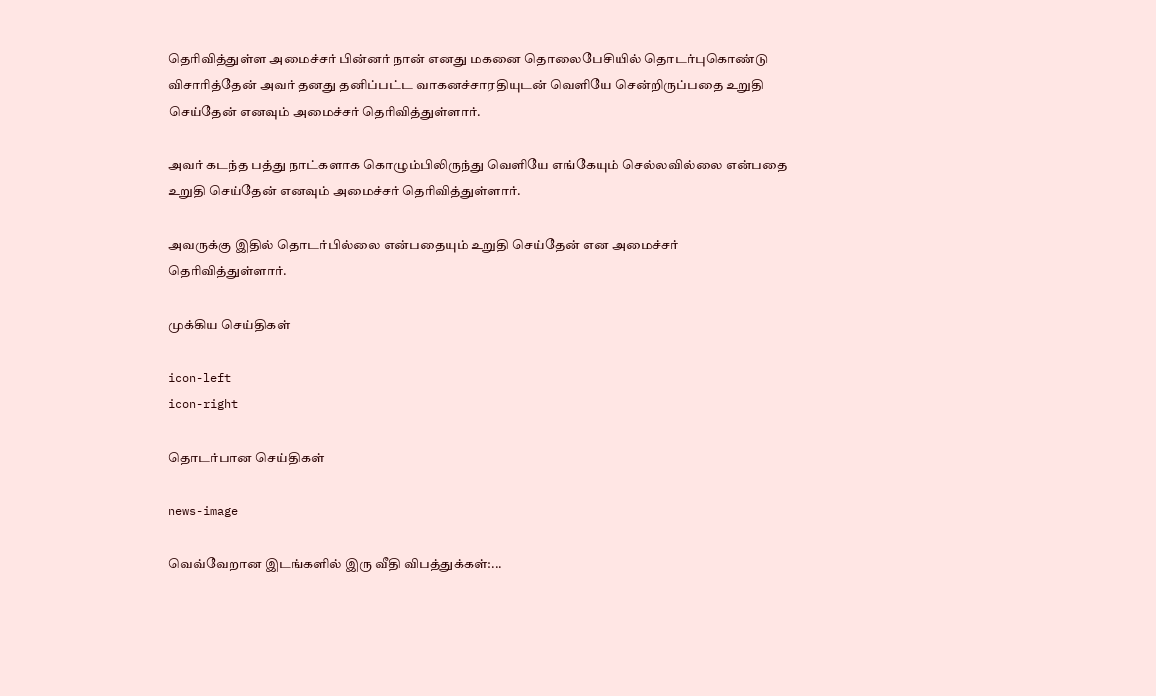தெரிவித்துள்ள அமைச்சர் பின்னர் நான் எனது மகனை தொலைபேசியில் தொடர்புகொண்டு விசாரித்தேன் அவர் தனது தனிப்பட்ட வாகனச்சாரதியுடன் வெளியே சென்றிருப்பதை உறுதி செய்தேன் எனவும் அமைச்சர் தெரிவித்துள்ளார்.

அவர் கடந்த பத்து நாட்களாக கொழும்பிலிருந்து வெளியே எங்கேயும் செல்லவில்லை என்பதை உறுதி செய்தேன் எனவும் அமைச்சர் தெரிவித்துள்ளார்.

அவருக்கு இதில் தொடர்பில்லை என்பதையும் உறுதி செய்தேன் என அமைச்சர் தெரிவித்துள்ளார்.

முக்கிய செய்திகள்

icon-left
icon-right

தொடர்பான செய்திகள்

news-image

வெவ்வேறான இடங்களில் இரு வீதி விபத்துக்கள்:...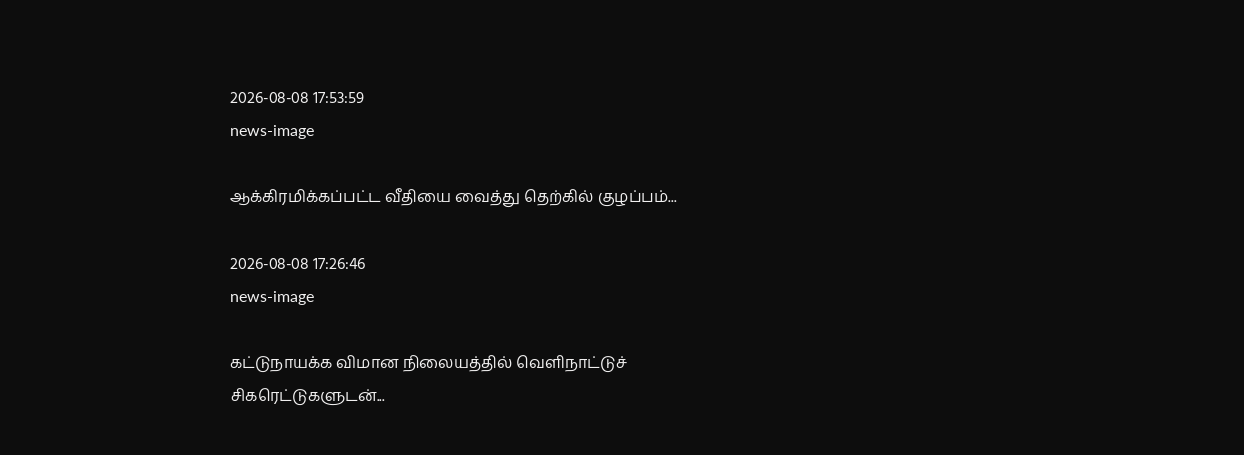2026-08-08 17:53:59
news-image

ஆக்கிரமிக்கப்பட்ட வீதியை வைத்து தெற்கில் குழப்பம்...

2026-08-08 17:26:46
news-image

கட்டுநாயக்க விமான நிலையத்தில் வெளிநாட்டுச் சிகரெட்டுகளுடன்...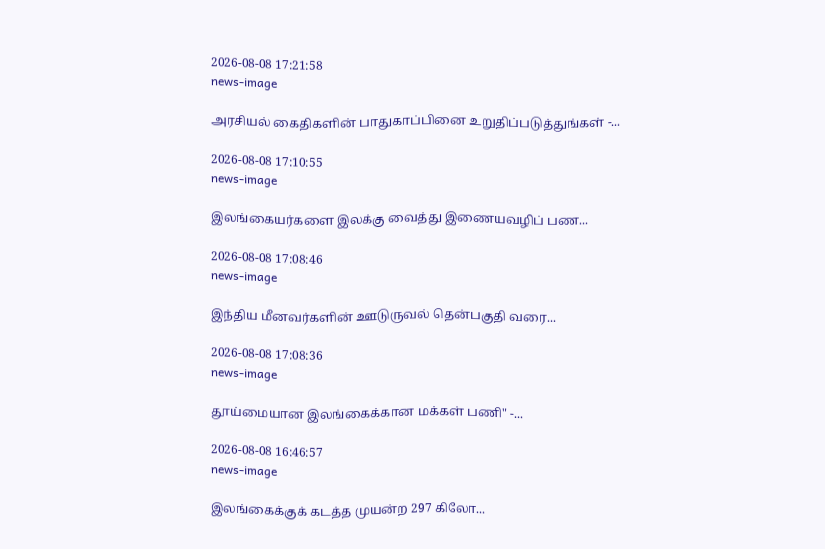2026-08-08 17:21:58
news-image

அரசியல் கைதிகளின் பாதுகாப்பினை உறுதிப்படுத்துங்கள் -...

2026-08-08 17:10:55
news-image

இலங்கையர்களை இலக்கு வைத்து இணையவழிப் பண...

2026-08-08 17:08:46
news-image

இந்திய மீனவர்களின் ஊடுருவல் தென்பகுதி வரை...

2026-08-08 17:08:36
news-image

தூய்மையான இலங்கைக்கான மக்கள் பணி" -...

2026-08-08 16:46:57
news-image

இலங்கைக்குக் கடத்த முயன்ற 297 கிலோ...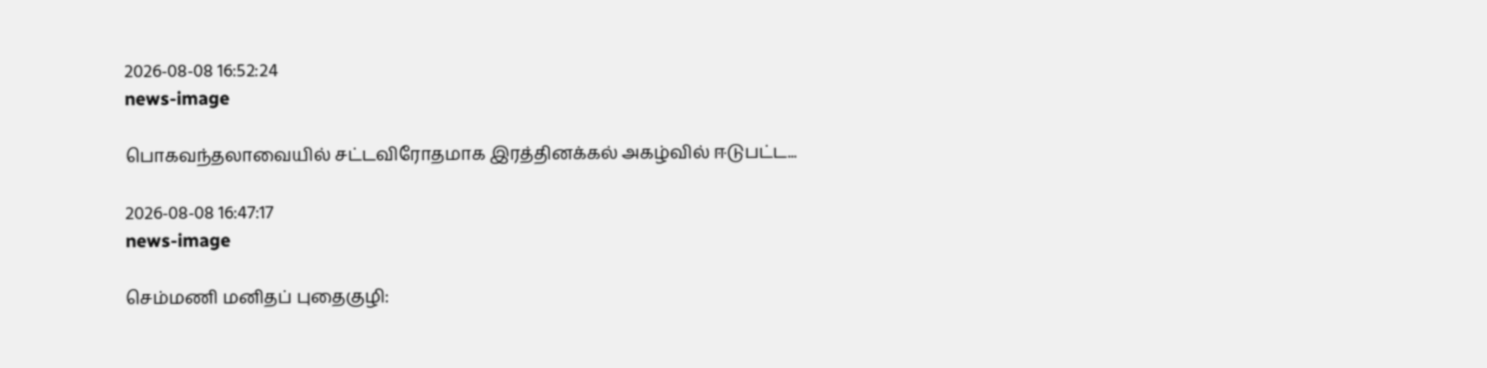2026-08-08 16:52:24
news-image

பொகவந்தலாவையில் சட்டவிரோதமாக இரத்தினக்கல் அகழ்வில் ஈடுபட்ட...

2026-08-08 16:47:17
news-image

செம்மணி மனிதப் புதைகுழி: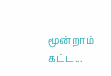மூன்றாம் கட்ட...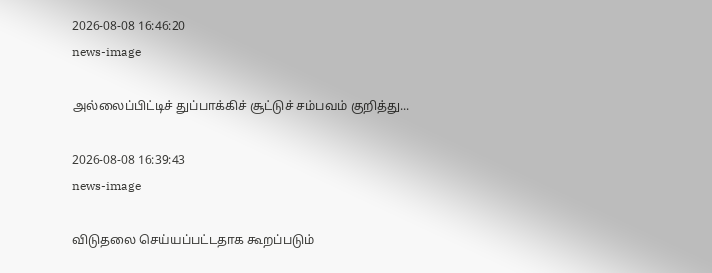2026-08-08 16:46:20
news-image

அல்லைப்பிட்டிச் துப்பாக்கிச் சூட்டுச் சம்பவம் குறித்து...

2026-08-08 16:39:43
news-image

விடுதலை செய்யப்பட்டதாக கூறப்படும்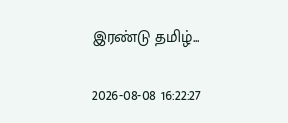இரண்டு தமிழ்...

2026-08-08 16:22:27